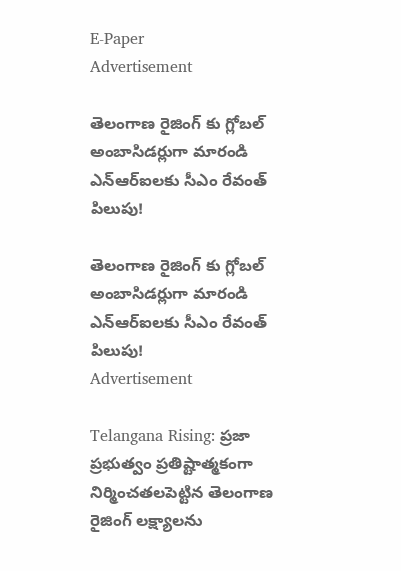E-Paper
Advertisement

తెలంగాణ రైజింగ్ కు గ్లోబల్ అంబాసిడర్లుగా మారండి ఎన్ఆర్ఐలకు సీఎం రేవంత్ పిలుపు!

తెలంగాణ రైజింగ్ కు గ్లోబల్ అంబాసిడర్లుగా మారండి ఎన్ఆర్ఐలకు సీఎం రేవంత్ పిలుపు!
Advertisement

Telangana Rising: ప్రజా ప్రభుత్వం ప్రతిష్టాత్మకంగా నిర్మించతలపెట్టిన తెలంగాణ రైజింగ్‌ లక్ష్యాలను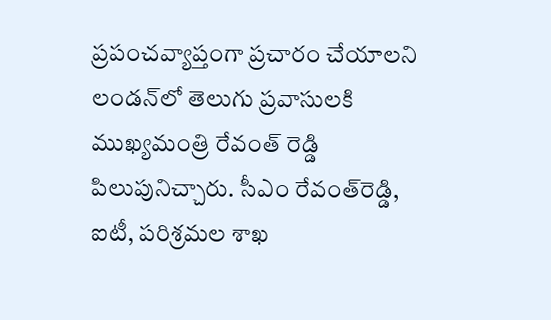ప్రపంచవ్యాప్తంగా ప్రచారం చేయాలని లండన్‌లో తెలుగు ప్రవాసులకి ముఖ్యమంత్రి రేవంత్‌ రెడ్డి పిలుపునిచ్చారు. సీఎం రేవంత్‌రెడ్డి, ఐటీ, పరిశ్రమల శాఖ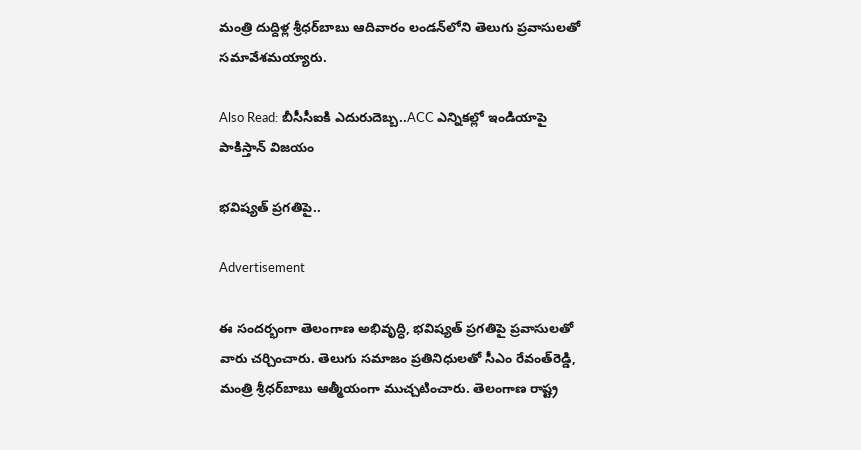మంత్రి దుద్దిళ్ల శ్రీధర్‌బాబు ఆదివారం లండన్‌లోని తెలుగు ప్రవాసులతో సమావేశమయ్యారు.

Also Read: బీసీసీఐకి ఎదురుదెబ్బ‌..ACC ఎన్నిక‌ల్లో ఇండియాపై పాకిస్తాన్ విజ‌యం

భవిష్యత్‌ ప్రగతిపై..

Advertisement

ఈ సందర్భంగా తెలంగాణ అభివృద్ధి, భవిష్యత్‌ ప్రగతిపై ప్రవాసులతో వారు చర్చించారు. తెలుగు సమాజం ప్రతినిధులతో సీఎం రేవంత్‌రెడ్డి, మంత్రి శ్రీధర్‌బాబు ఆత్మీయంగా ముచ్చటించారు. తెలంగాణ రాష్ట్ర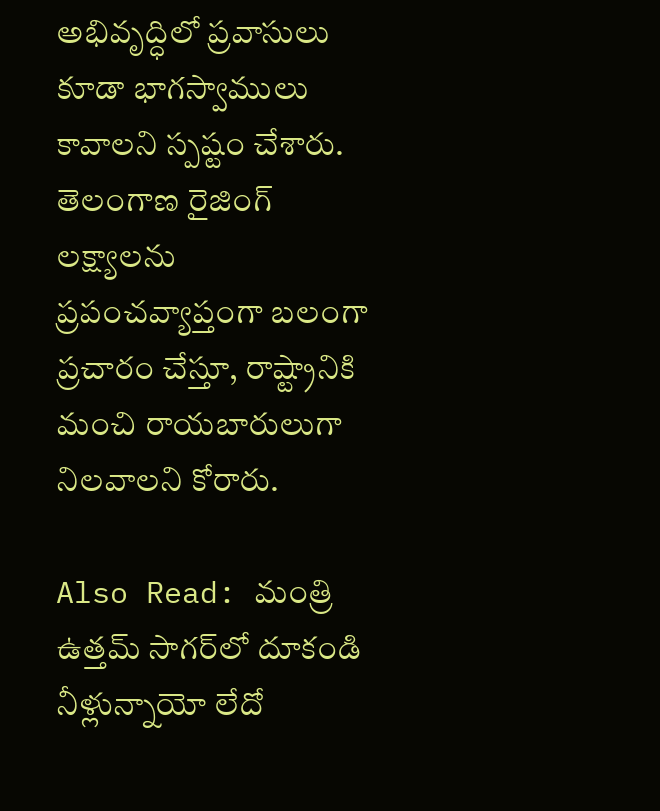అభివృద్ధిలో ప్రవాసులు కూడా భాగస్వాములు కావాలని స్పష్టం చేశారు. తెలంగాణ రైజింగ్‌ లక్ష్యాలను ప్రపంచవ్యాప్తంగా బలంగా ప్రచారం చేస్తూ, రాష్ట్రానికి మంచి రాయబారులుగా నిలవాలని కోరారు.

Also Read: మంత్రి ఉత్తమ్ సాగర్‌లో దూకండి నీళ్లున్నాయో లేదో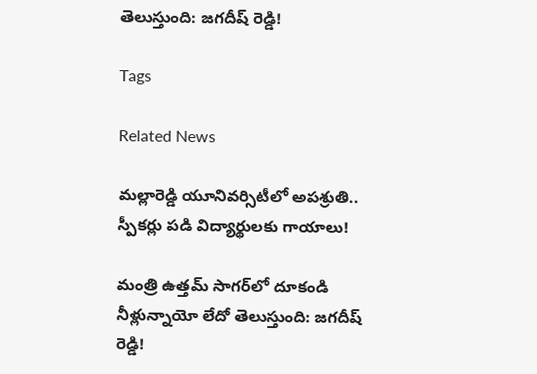తెలుస్తుంది: జగదీష్ రెడ్డి!

Tags

Related News

మల్లారెడ్డి యూనివర్సిటీలో అపశ్రుతి.. స్పీకర్లు పడి విద్యార్థులకు గాయాలు!

మంత్రి ఉత్తమ్ సాగర్‌లో దూకండి నీళ్లున్నాయో లేదో తెలుస్తుంది: జగదీష్ రెడ్డి!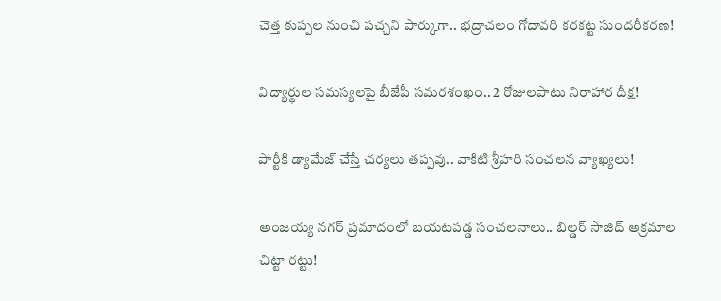చెత్త కుప్పల నుంచి పచ్చని పార్కుగా.. భద్రాచలం గోదావరి కరకట్ట సుందరీకరణ!

విద్యార్థుల సమస్యలపై బీజేపీ సమరశంఖం.. 2 రోజులపాటు నిరాహార దీక్ష!

పార్టీకి డ్యామేజ్ చేస్తే చర్యలు తప్పవు.. వాకిటి శ్రీహరి సంచలన వ్యాఖ్యలు!

అంజయ్య నగర్ ప్రమాదంలో బయటపడ్డ సంచలనాలు.. బిల్డర్ సాజిద్ అక్రమాల చిట్టా రట్టు!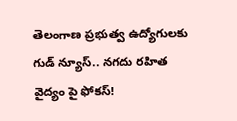తెలంగాణ ప్రభుత్వ ఉద్యోగులకు గుడ్ న్యూస్.. నగదు రహిత వైద్యం పై ఫోకస్!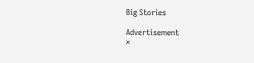Big Stories

Advertisement
×